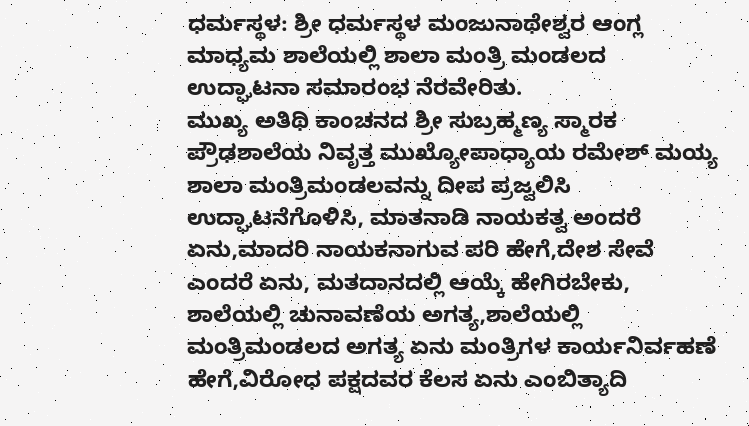ಧರ್ಮಸ್ಥಳ: ಶ್ರೀ ಧರ್ಮಸ್ಥಳ ಮಂಜುನಾಥೇಶ್ವರ ಆಂಗ್ಲ ಮಾಧ್ಯಮ ಶಾಲೆಯಲ್ಲಿ ಶಾಲಾ ಮಂತ್ರಿ ಮಂಡಲದ ಉದ್ಘಾಟನಾ ಸಮಾರಂಭ ನೆರವೇರಿತು.
ಮುಖ್ಯ ಅತಿಥಿ ಕಾಂಚನದ ಶ್ರೀ ಸುಬ್ರಹ್ಮಣ್ಯ ಸ್ಮಾರಕ ಪ್ರೌಢಶಾಲೆಯ ನಿವೃತ್ತ ಮುಖ್ಯೋಪಾಧ್ಯಾಯ ರಮೇಶ್ ಮಯ್ಯ ಶಾಲಾ ಮಂತ್ರಿಮಂಡಲವನ್ನು ದೀಪ ಪ್ರಜ್ವಲಿಸಿ ಉದ್ಘಾಟನೆಗೊಳಿಸಿ, ಮಾತನಾಡಿ ನಾಯಕತ್ವ ಅಂದರೆ ಏನು,ಮಾದರಿ ನಾಯಕನಾಗುವ ಪರಿ ಹೇಗೆ,ದೇಶ ಸೇವೆ ಎಂದರೆ ಏನು, ಮತದಾನದಲ್ಲಿ ಆಯ್ಕೆ ಹೇಗಿರಬೇಕು, ಶಾಲೆಯಲ್ಲಿ ಚುನಾವಣೆಯ ಅಗತ್ಯ,ಶಾಲೆಯಲ್ಲಿ ಮಂತ್ರಿಮಂಡಲದ ಅಗತ್ಯ ಏನು ಮಂತ್ರಿಗಳ ಕಾರ್ಯನಿರ್ವಹಣೆ ಹೇಗೆ,ವಿರೋಧ ಪಕ್ಷದವರ ಕೆಲಸ ಏನು ಎಂಬಿತ್ಯಾದಿ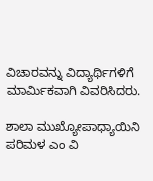ವಿಚಾರವನ್ನು ವಿದ್ಯಾರ್ಥಿಗಳಿಗೆ ಮಾರ್ಮಿಕವಾಗಿ ವಿವರಿಸಿದರು.

ಶಾಲಾ ಮುಖ್ಯೋಪಾಧ್ಯಾಯಿನಿ ಪರಿಮಳ ಎಂ ವಿ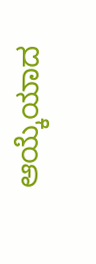ಆಯ್ಕೆಯಾದ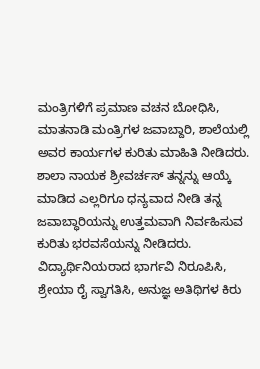ಮಂತ್ರಿಗಳಿಗೆ ಪ್ರಮಾಣ ವಚನ ಬೋಧಿಸಿ, ಮಾತನಾಡಿ ಮಂತ್ರಿಗಳ ಜವಾಬ್ದಾರಿ, ಶಾಲೆಯಲ್ಲಿ ಅವರ ಕಾರ್ಯಗಳ ಕುರಿತು ಮಾಹಿತಿ ನೀಡಿದರು.
ಶಾಲಾ ನಾಯಕ ಶ್ರೀವರ್ಚಸ್ ತನ್ನನ್ನು ಆಯ್ಕೆ ಮಾಡಿದ ಎಲ್ಲರಿಗೂ ಧನ್ಯವಾದ ನೀಡಿ ತನ್ನ ಜವಾಬ್ಧಾರಿಯನ್ನು ಉತ್ತಮವಾಗಿ ನಿರ್ವಹಿಸುವ ಕುರಿತು ಭರವಸೆಯನ್ನು ನೀಡಿದರು. ವಿದ್ಯಾರ್ಥಿನಿಯರಾದ ಭಾರ್ಗವಿ ನಿರೂಪಿಸಿ, ಶ್ರೇಯಾ ರೈ ಸ್ವಾಗತಿಸಿ, ಅನುಜ್ಞ ಅತಿಥಿಗಳ ಕಿರು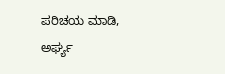ಪರಿಚಯ ಮಾಡಿ, ಅರ್ಘ್ಯ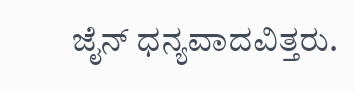ಜೈನ್ ಧನ್ಯವಾದವಿತ್ತರು.